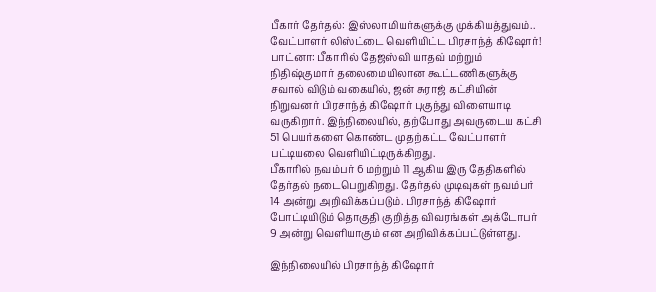பீகார் தேர்தல்: இஸ்லாமியர்களுக்கு முக்கியத்துவம்.. வேட்பாளர் லிஸ்ட்டை வெளியிட்ட பிரசாந்த் கிஷோர்!
பாட்னா: பீகாரில் தேஜஸ்வி யாதவ் மற்றும் நிதிஷ்குமார் தலைமையிலான கூட்டணிகளுக்கு சவால் விடும் வகையில், ஜன் சுராஜ் கட்சியின் நிறுவனர் பிரசாந்த் கிஷோர் புகுந்து விளையாடி வருகிறார். இந்நிலையில், தற்போது அவருடைய கட்சி 51 பெயர்களை கொண்ட முதற்கட்ட வேட்பாளர் பட்டியலை வெளியிட்டிருக்கிறது.
பீகாரில் நவம்பர் 6 மற்றும் 11 ஆகிய இரு தேதிகளில் தேர்தல் நடைபெறுகிறது. தேர்தல் முடிவுகள் நவம்பர் 14 அன்று அறிவிக்கப்படும். பிரசாந்த் கிஷோர் போட்டியிடும் தொகுதி குறித்த விவரங்கள் அக்டோபர் 9 அன்று வெளியாகும் என அறிவிக்கப்பட்டுள்ளது.

இந்நிலையில் பிரசாந்த் கிஷோர்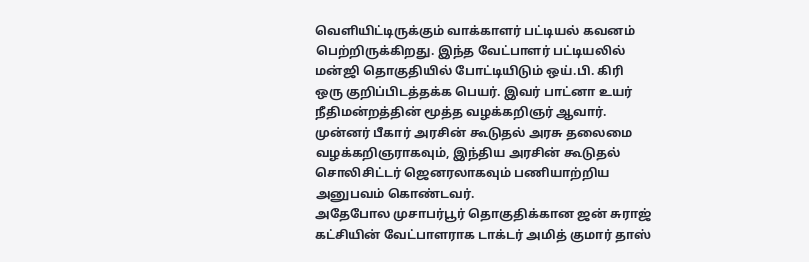வெளியிட்டிருக்கும் வாக்காளர் பட்டியல் கவனம் பெற்றிருக்கிறது. இந்த வேட்பாளர் பட்டியலில் மன்ஜி தொகுதியில் போட்டியிடும் ஒய்.பி. கிரி ஒரு குறிப்பிடத்தக்க பெயர். இவர் பாட்னா உயர் நீதிமன்றத்தின் மூத்த வழக்கறிஞர் ஆவார். முன்னர் பீகார் அரசின் கூடுதல் அரசு தலைமை வழக்கறிஞராகவும், இந்திய அரசின் கூடுதல் சொலிசிட்டர் ஜெனரலாகவும் பணியாற்றிய அனுபவம் கொண்டவர்.
அதேபோல முசாபர்பூர் தொகுதிக்கான ஜன் சுராஜ் கட்சியின் வேட்பாளராக டாக்டர் அமித் குமார் தாஸ்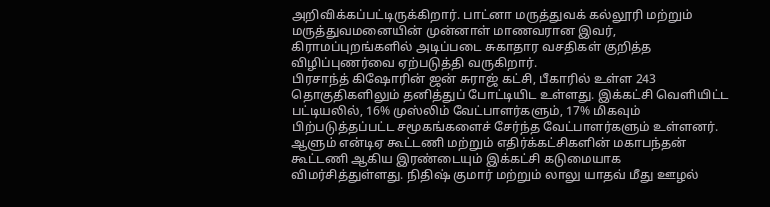அறிவிக்கப்பட்டிருக்கிறார். பாட்னா மருத்துவக் கல்லூரி மற்றும் மருத்துவமனையின் முன்னாள் மாணவரான இவர், கிராமப்புறங்களில் அடிப்படை சுகாதார வசதிகள் குறித்த விழிப்புணர்வை ஏற்படுத்தி வருகிறார்.
பிரசாந்த் கிஷோரின் ஜன் சுராஜ் கட்சி, பீகாரில் உள்ள 243 தொகுதிகளிலும் தனித்துப் போட்டியிட உள்ளது. இக்கட்சி வெளியிட்ட பட்டியலில், 16% முஸ்லிம் வேட்பாளர்களும், 17% மிகவும் பிற்படுத்தப்பட்ட சமூகங்களைச் சேர்ந்த வேட்பாளர்களும் உள்ளனர். ஆளும் என்டிஏ கூட்டணி மற்றும் எதிர்க்கட்சிகளின் மகாபந்தன் கூட்டணி ஆகிய இரண்டையும் இக்கட்சி கடுமையாக விமர்சித்துள்ளது. நிதிஷ் குமார் மற்றும் லாலு யாதவ் மீது ஊழல்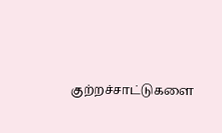குற்றச்சாட்டுகளை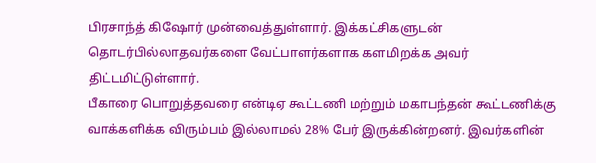பிரசாந்த் கிஷோர் முன்வைத்துள்ளார். இக்கட்சிகளுடன் தொடர்பில்லாதவர்களை வேட்பாளர்களாக களமிறக்க அவர் திட்டமிட்டுள்ளார்.
பீகாரை பொறுத்தவரை என்டிஏ கூட்டணி மற்றும் மகாபந்தன் கூட்டணிக்கு வாக்களிக்க விரும்பம் இல்லாமல் 28% பேர் இருக்கின்றனர். இவர்களின்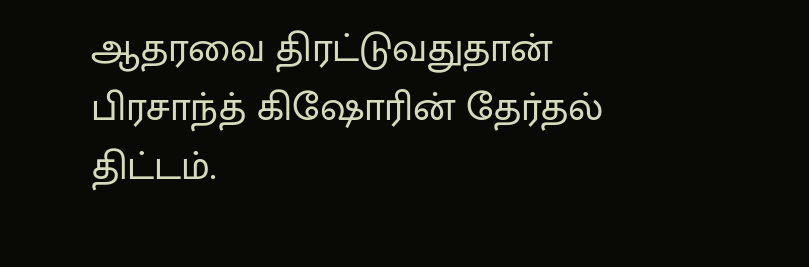ஆதரவை திரட்டுவதுதான் பிரசாந்த் கிஷோரின் தேர்தல் திட்டம்.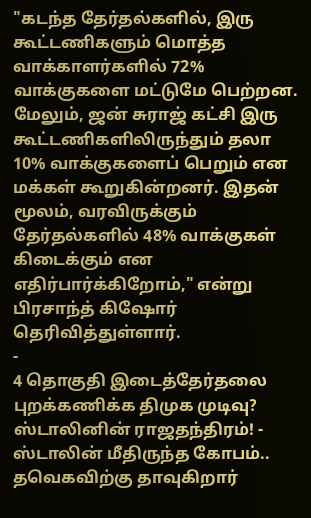"கடந்த தேர்தல்களில், இரு கூட்டணிகளும் மொத்த வாக்காளர்களில் 72% வாக்குகளை மட்டுமே பெற்றன. மேலும், ஜன் சுராஜ் கட்சி இரு கூட்டணிகளிலிருந்தும் தலா 10% வாக்குகளைப் பெறும் என மக்கள் கூறுகின்றனர். இதன் மூலம், வரவிருக்கும் தேர்தல்களில் 48% வாக்குகள் கிடைக்கும் என எதிர்பார்க்கிறோம்," என்று பிரசாந்த் கிஷோர் தெரிவித்துள்ளார்.
-
4 தொகுதி இடைத்தேர்தலை புறக்கணிக்க திமுக முடிவு? ஸ்டாலினின் ராஜதந்திரம்! -
ஸ்டாலின் மீதிருந்த கோபம்.. தவெகவிற்கு தாவுகிறார்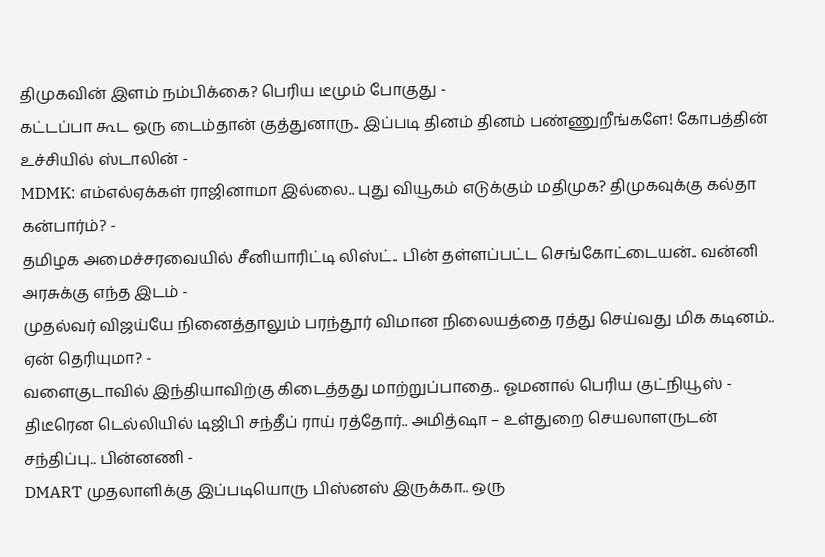திமுகவின் இளம் நம்பிக்கை? பெரிய டீமும் போகுது -
கட்டப்பா கூட ஒரு டைம்தான் குத்துனாரு.. இப்படி தினம் தினம் பண்ணுறீங்களே! கோபத்தின் உச்சியில் ஸ்டாலின் -
MDMK: எம்எல்ஏக்கள் ராஜினாமா இல்லை.. புது வியூகம் எடுக்கும் மதிமுக? திமுகவுக்கு கல்தா கன்பார்ம்? -
தமிழக அமைச்சரவையில் சீனியாரிட்டி லிஸ்ட்.. பின் தள்ளப்பட்ட செங்கோட்டையன்.. வன்னி அரசுக்கு எந்த இடம் -
முதல்வர் விஜய்யே நினைத்தாலும் பரந்தூர் விமான நிலையத்தை ரத்து செய்வது மிக கடினம்.. ஏன் தெரியுமா? -
வளைகுடாவில் இந்தியாவிற்கு கிடைத்தது மாற்றுப்பாதை.. ஓமனால் பெரிய குட்நியூஸ் -
திடீரென டெல்லியில் டிஜிபி சந்தீப் ராய் ரத்தோர்.. அமித்ஷா – உள்துறை செயலாளருடன் சந்திப்பு.. பின்னணி -
DMART முதலாளிக்கு இப்படியொரு பிஸ்னஸ் இருக்கா.. ஒரு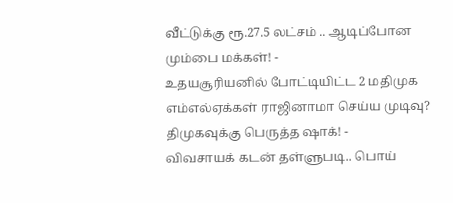வீட்டுக்கு ரூ.27.5 லட்சம் .. ஆடிப்போன மும்பை மக்கள்! -
உதயசூரியனில் போட்டியிட்ட 2 மதிமுக எம்எல்ஏக்கள் ராஜினாமா செய்ய முடிவு? திமுகவுக்கு பெருத்த ஷாக்! -
விவசாயக் கடன் தள்ளுபடி.. பொய்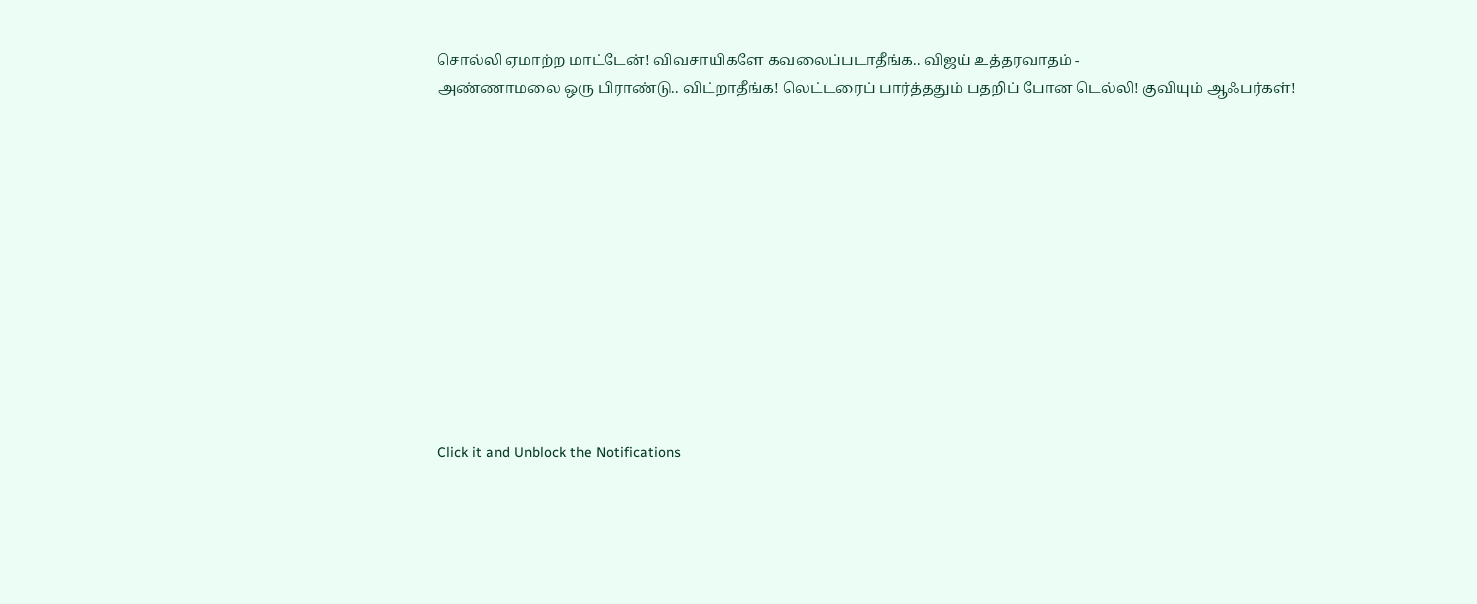சொல்லி ஏமாற்ற மாட்டேன்! விவசாயிகளே கவலைப்படாதீங்க.. விஜய் உத்தரவாதம் -
அண்ணாமலை ஒரு பிராண்டு.. விட்றாதீங்க! லெட்டரைப் பார்த்ததும் பதறிப் போன டெல்லி! குவியும் ஆஃபர்கள்!












Click it and Unblock the Notifications